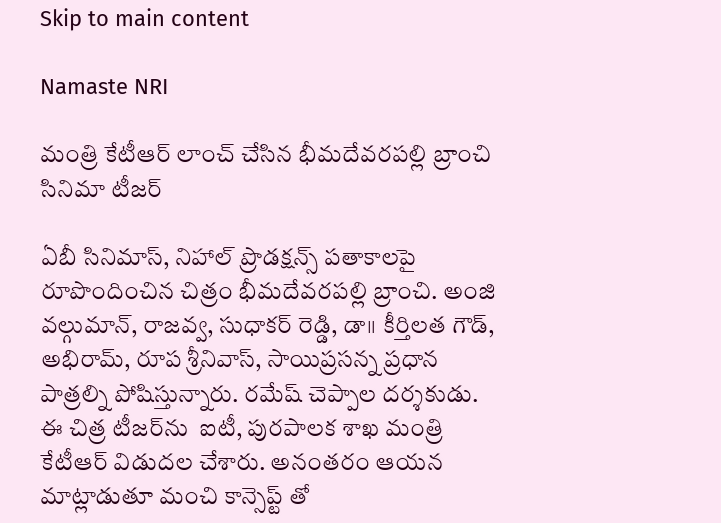Skip to main content

Namaste NRI

మంత్రి కేటీఆర్ లాంచ్ చేసిన భీమదేవరపల్లి బ్రాంచి సినిమా టీజర్

ఏబీ సినిమాస్, నిహాల్ ప్రొడక్షన్స్ పతాకాలపై రూపొందించిన చిత్రం భీమదేవరపల్లి బ్రాంచి. అంజి వల్గుమాన్, రాజవ్వ, సుధాకర్ రెడ్డి, డా॥ కీర్తిలత గౌడ్, అభిరామ్, రూప శ్రీనివాస్, సాయిప్రసన్న ప్రధాన పాత్రల్ని పోషిస్తున్నారు. రమేష్ చెప్పాల దర్శకుడు. ఈ చిత్ర టీజర్‌ను  ఐటీ, పురపాలక శాఖ మంత్రి కేటీఆర్ విడుదల చేశారు. అనంతరం ఆయన మాట్లాడుతూ మంచి కాన్సెప్ట్ తో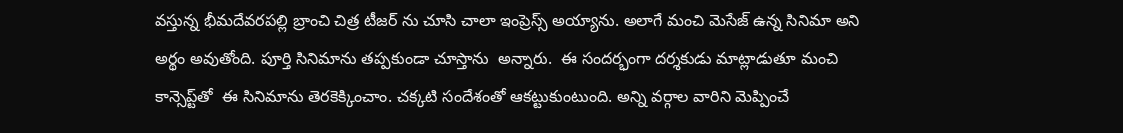వస్తున్న భీమదేవరపల్లి బ్రాంచి చిత్ర టీజర్ ను చూసి చాలా ఇంప్రెస్స్ అయ్యాను. అలాగే మంచి మెసేజ్ ఉన్న సినిమా అని అర్థం అవుతోంది. పూర్తి సినిమాను తప్పకుండా చూస్తాను  అన్నారు.  ఈ సందర్భంగా దర్శకుడు మాట్లాడుతూ మంచి కాన్సెప్ట్‌తో  ఈ సినిమాను తెరకెక్కించాం. చక్కటి సందేశంతో ఆకట్టుకుంటుంది. అన్ని వర్గాల వారిని మెప్పించే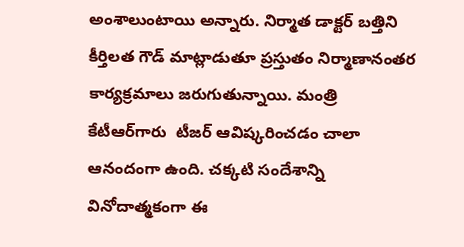అంశాలుంటాయి అన్నారు. నిర్మాత డాక్టర్ బత్తిని కీర్తిలత గౌడ్ మాట్లాడుతూ ప్రస్తుతం నిర్మాణానంతర కార్యక్రమాలు జరుగుతున్నాయి. మంత్రి కేటీఆర్‌గారు  టీజర్ ఆవిష్కరించడం చాలా ఆనందంగా ఉంది. చక్కటి సందేశాన్ని వినోదాత్మకంగా ఈ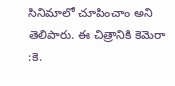సినిమాలో చూపించాం అని తెలిపారు. ఈ చిత్రానికి కెమెరా :కె.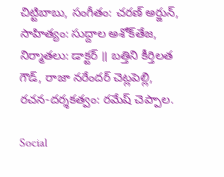చిట్టిబాబు, సంగీతం: చరణ్ అర్జున్, సాహిత్యం: సుద్దాల అశోక్‌తేజ, నిర్మాతలు: డాక్టర్ ॥ బత్తిని కీర్తిలత గౌడ్, రాజా నరేందర్ చెట్లపెల్లి, రచన-దర్శకత్వం: రమేష్ చెప్పాల.

Social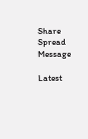Share Spread Message

Latest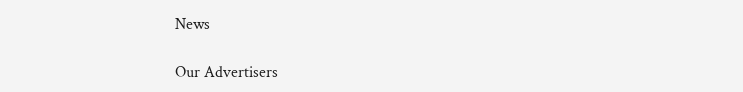News

Our Advertisers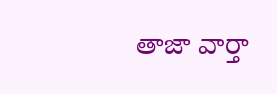తాజా వార్తా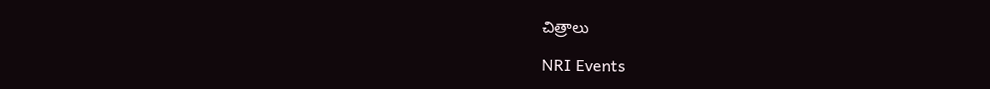చిత్రాలు

NRI Events